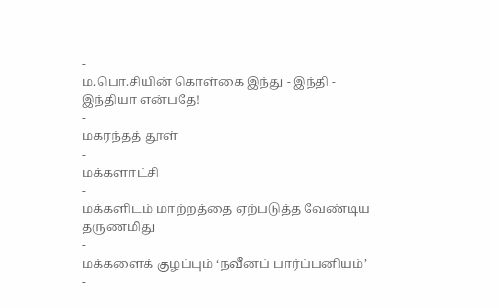-
ம.பொ.சியின் கொள்கை இந்து - இந்தி - இந்தியா என்பதே!
-
மகரந்தத் தூள்
-
மக்களாட்சி
-
மக்களிடம் மாற்றத்தை ஏற்படுத்த வேண்டிய தருணமிது
-
மக்களைக் குழப்பும் ‘நவீனப் பார்ப்பனியம்’
-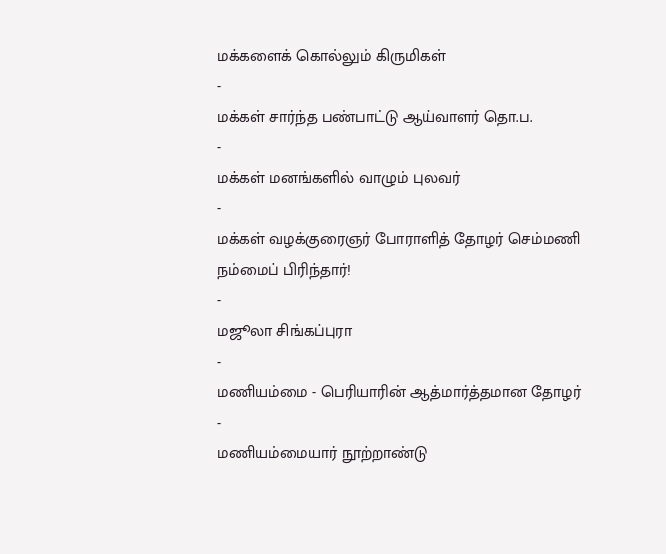மக்களைக் கொல்லும் கிருமிகள்
-
மக்கள் சார்ந்த பண்பாட்டு ஆய்வாளர் தொ.ப.
-
மக்கள் மனங்களில் வாழும் புலவர்
-
மக்கள் வழக்குரைஞர் போராளித் தோழர் செம்மணி நம்மைப் பிரிந்தார்!
-
மஜூலா சிங்கப்புரா
-
மணியம்மை - பெரியாரின் ஆத்மார்த்தமான தோழர்
-
மணியம்மையார் நூற்றாண்டு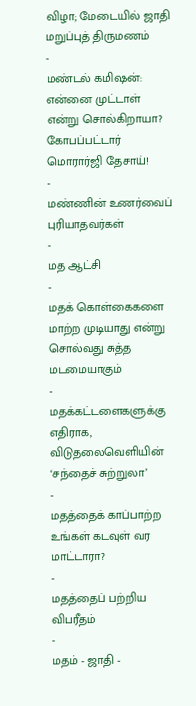விழா; மேடையில் ஜாதி மறுப்புத் திருமணம்
-
மண்டல் கமிஷன்: என்னை முட்டாள் என்று சொல்கிறாயா? கோபப்பட்டார் மொரார்ஜி தேசாய்!
-
மண்ணின் உணர்வைப் புரியாதவர்கள்
-
மத ஆட்சி
-
மதக் கொள்கைகளை மாற்ற முடியாது என்று சொல்வது சுத்த மடமையாகும்
-
மதக்கட்டளைகளுக்கு எதிராக, விடுதலைவெளியின் ‘சந்தைச் சுற்றுலா’
-
மதத்தைக் காப்பாற்ற உங்கள் கடவுள் வர மாட்டாரா?
-
மதத்தைப் பற்றிய விபரீதம்
-
மதம் - ஜாதி -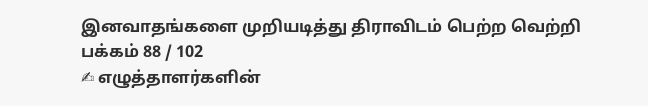இனவாதங்களை முறியடித்து திராவிடம் பெற்ற வெற்றி
பக்கம் 88 / 102
✍ எழுத்தாளர்களின்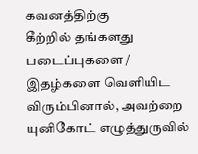கவனத்திற்கு
கீற்றில் தங்களது படைப்புகளை / இதழ்களை வெளியிட விரும்பினால், அவற்றை யுனிகோட் எழுத்துருவில்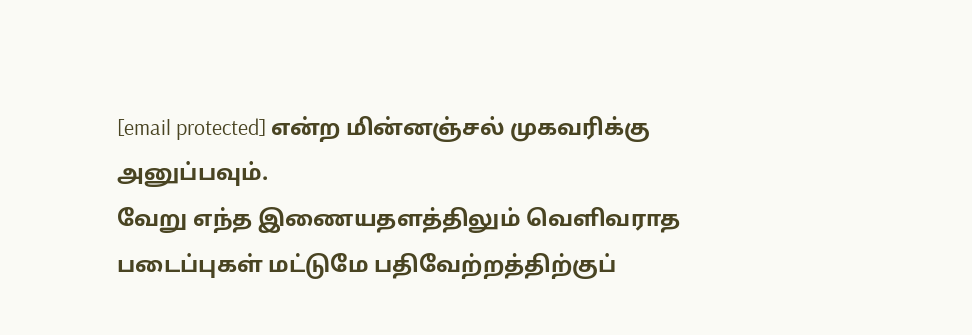[email protected] என்ற மின்னஞ்சல் முகவரிக்கு அனுப்பவும்.
வேறு எந்த இணையதளத்திலும் வெளிவராத படைப்புகள் மட்டுமே பதிவேற்றத்திற்குப்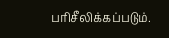பரிசீலிக்கப்படும்.